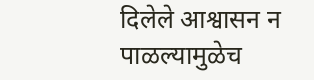दिलेले आश्वासन न पाळल्यामुळेच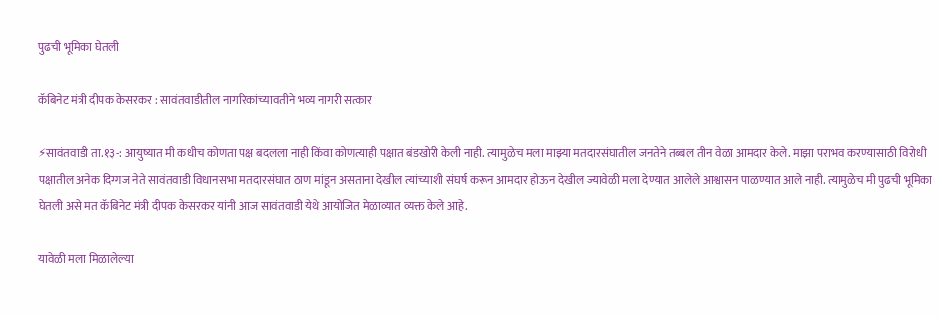पुढची भूमिका घेतली

कॅबिनेट मंत्री दीपक केसरकर : सावंतवाडीतील नागरिकांच्यावतीने भव्य नागरी सत्कार

⚡सावंतवाडी ता.१३-: आयुष्यात मी कधीच कोणता पक्ष बदलला नाही किंवा कोणत्याही पक्षात बंडखोरी केली नाही. त्यामुळेच मला माझ्या मतदारसंघातील जनतेने तब्बल तीन वेळा आमदार केले. माझा पराभव करण्यासाठी विरोधी पक्षातील अनेक दिग्गज नेते सावंतवाडी विधानसभा मतदारसंघात ठाण मांडून असताना देखील त्यांच्याशी संघर्ष करून आमदार होऊन देखील ज्यावेळी मला देण्यात आलेले आश्वासन पाळण्यात आले नाही. त्यामुळेच मी पुढची भूमिका घेतली असे मत कॅबिनेट मंत्री दीपक केसरकर यांनी आज सावंतवाडी येथे आयोजित मेळाव्यात व्यक्त केले आहे.

यावेळी मला मिळालेल्या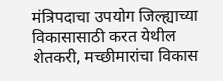मंत्रिपदाचा उपयोग जिल्ह्याच्या विकासासाठी करत येथील शेतकरी, मच्छीमारांचा विकास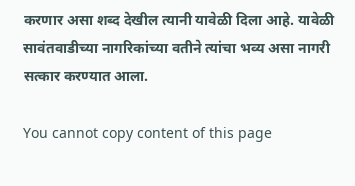करणार असा शब्द देखील त्यानी यावेळी दिला आहे. यावेळी सावंतवाडीच्या नागरिकांच्या वतीने त्यांचा भव्य असा नागरी सत्कार करण्यात आला.

You cannot copy content of this page